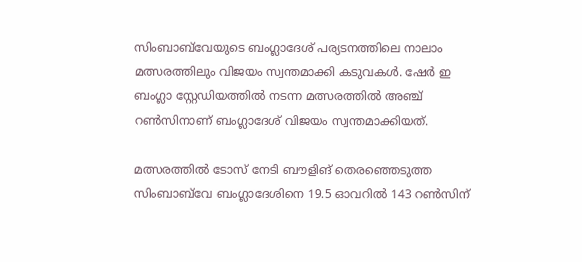സിംബാബ്‌വേയുടെ ബംഗ്ലാദേശ് പര്യടനത്തിലെ നാലാം മത്സരത്തിലും വിജയം സ്വന്തമാക്കി കടുവകള്‍. ഷേര്‍ ഇ ബംഗ്ലാ സ്റ്റേഡിയത്തില്‍ നടന്ന മത്സരത്തില്‍ അഞ്ച് റണ്‍സിനാണ് ബംഗ്ലാദേശ് വിജയം സ്വന്തമാക്കിയത്.

മത്സരത്തില്‍ ടോസ് നേടി ബൗളിങ് തെരഞ്ഞെടുത്ത സിംബാബ്‌വേ ബംഗ്ലാദേശിനെ 19.5 ഓവറില്‍ 143 റണ്‍സിന്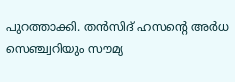പുറത്താക്കി. തന്‍സിദ് ഹസന്റെ അര്‍ധ സെഞ്ച്വറിയും സൗമ്യ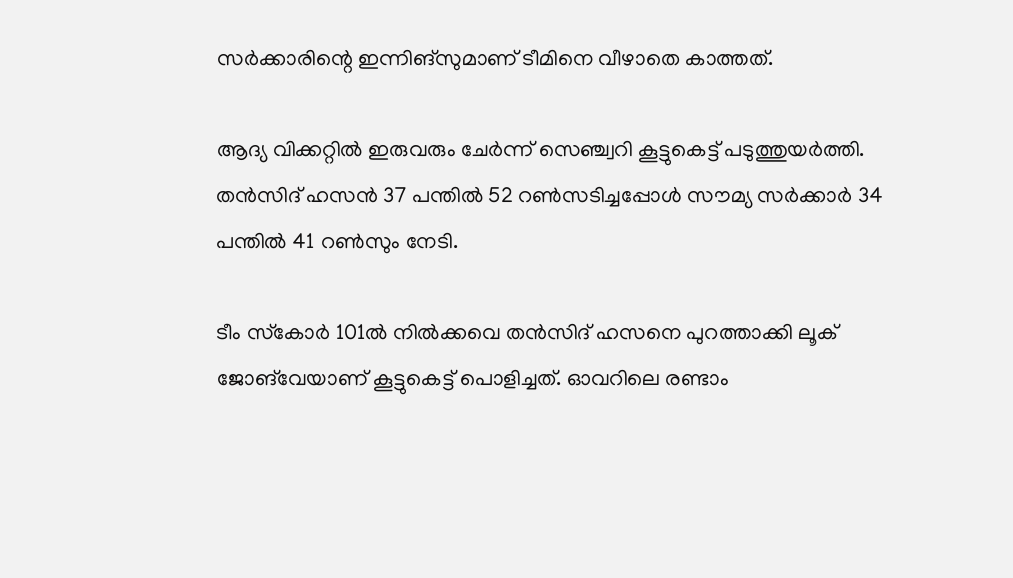സര്‍ക്കാരിന്റെ ഇന്നിങ്‌സുമാണ് ടീമിനെ വീഴാതെ കാത്തത്.

ആദ്യ വിക്കറ്റില്‍ ഇരുവരും ചേര്‍ന്ന് സെഞ്ച്വറി കൂട്ടുകെട്ട് പടുത്തുയര്‍ത്തി. തന്‍സിദ് ഹസന്‍ 37 പന്തില്‍ 52 റണ്‍സടിച്ചപ്പോള്‍ സൗമ്യ സര്‍ക്കാര്‍ 34 പന്തില്‍ 41 റണ്‍സും നേടി.

ടീം സ്‌കോര്‍ 101ല്‍ നില്‍ക്കവെ തന്‍സിദ് ഹസനെ പുറത്താക്കി ലൂക് ജോങ്‌വേയാണ് കൂട്ടുകെട്ട് പൊളിച്ചത്. ഓവറിലെ രണ്ടാം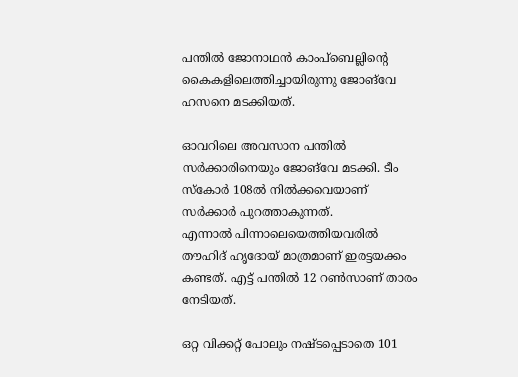പന്തില്‍ ജോനാഥന്‍ കാംപ്‌ബെല്ലിന്റെ കൈകളിലെത്തിച്ചായിരുന്നു ജോങ്‌വേ ഹസനെ മടക്കിയത്.

ഓവറിലെ അവസാന പന്തില്‍ സര്‍ക്കാരിനെയും ജോങ്‌വേ മടക്കി. ടീം സ്‌കോര്‍ 108ല്‍ നില്‍ക്കവെയാണ് സര്‍ക്കാര്‍ പുറത്താകുന്നത്.
എന്നാല്‍ പിന്നാലെയെത്തിയവരില്‍ തൗഹിദ് ഹൃദോയ് മാത്രമാണ് ഇരട്ടയക്കം കണ്ടത്. എട്ട് പന്തില്‍ 12 റണ്‍സാണ് താരം നേടിയത്.

ഒറ്റ വിക്കറ്റ് പോലും നഷ്ടപ്പെടാതെ 101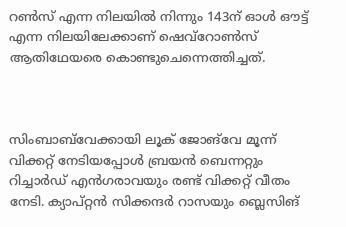റണ്‍സ് എന്ന നിലയില്‍ നിന്നും 143ന് ഓള്‍ ഔട്ട് എന്ന നിലയിലേക്കാണ് ഷെവ്‌റോണ്‍സ് ആതിഥേയരെ കൊണ്ടുചെന്നെത്തിച്ചത്.



സിംബാബ്‌വേക്കായി ലൂക് ജോങ്‌വേ മൂന്ന് വിക്കറ്റ് നേടിയപ്പോള്‍ ബ്രയന്‍ ബെന്നറ്റും റിച്ചാര്‍ഡ് എന്‍ഗരാവയും രണ്ട് വിക്കറ്റ് വീതം നേടി. ക്യാപ്റ്റന്‍ സിക്കന്ദര്‍ റാസയും ബ്ലെസിങ്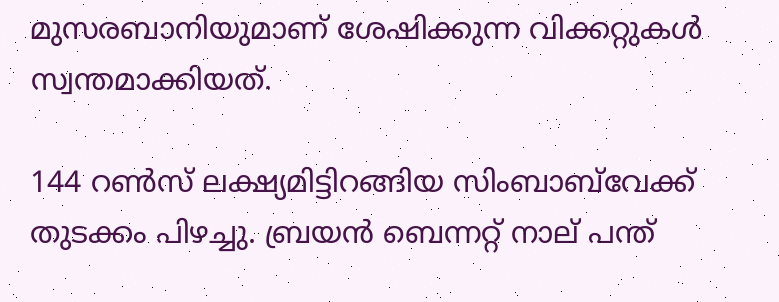മുസരബാനിയുമാണ് ശേഷിക്കുന്ന വിക്കറ്റുകള്‍ സ്വന്തമാക്കിയത്.

144 റണ്‍സ് ലക്ഷ്യമിട്ടിറങ്ങിയ സിംബാബ്‌വേക്ക് തുടക്കം പിഴച്ചു. ബ്രയന്‍ ബെന്നറ്റ് നാല് പന്ത്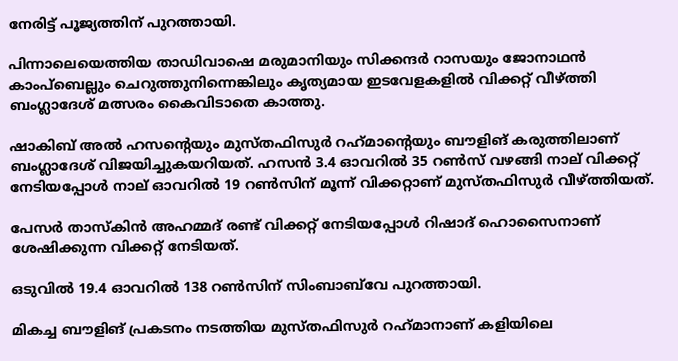നേരിട്ട് പൂജ്യത്തിന് പുറത്തായി.

പിന്നാലെയെത്തിയ താഡിവാഷെ മരുമാനിയും സിക്കന്ദര്‍ റാസയും ജോനാഥന്‍ കാംപ്‌ബെല്ലും ചെറുത്തുനിന്നെങ്കിലും കൃത്യമായ ഇടവേളകളില്‍ വിക്കറ്റ് വീഴ്ത്തി ബംഗ്ലാദേശ് മത്സരം കൈവിടാതെ കാത്തു.

ഷാകിബ് അല്‍ ഹസന്റെയും മുസ്തഫിസുര്‍ റഹ്‌മാന്റെയും ബൗളിങ് കരുത്തിലാണ് ബംഗ്ലാദേശ് വിജയിച്ചുകയറിയത്. ഹസന്‍ 3.4 ഓവറില്‍ 35 റണ്‍സ് വഴങ്ങി നാല് വിക്കറ്റ് നേടിയപ്പോള്‍ നാല് ഓവറില്‍ 19 റണ്‍സിന് മൂന്ന് വിക്കറ്റാണ് മുസ്തഫിസുര്‍ വീഴ്ത്തിയത്.

പേസര്‍ താസ്‌കിന്‍ അഹമ്മദ് രണ്ട് വിക്കറ്റ് നേടിയപ്പോള്‍ റിഷാദ് ഹൊസൈനാണ് ശേഷിക്കുന്ന വിക്കറ്റ് നേടിയത്.

ഒടുവില്‍ 19.4 ഓവറില്‍ 138 റണ്‍സിന് സിംബാബ്‌വേ പുറത്തായി.

മികച്ച ബൗളിങ് പ്രകടനം നടത്തിയ മുസ്തഫിസുര്‍ റഹ്‌മാനാണ് കളിയിലെ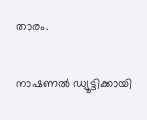താരം.

നാഷണല്‍ ഡ്യൂട്ടിക്കായി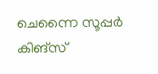ചെന്നൈ സൂപ്പര്‍ കിങ്‌സ്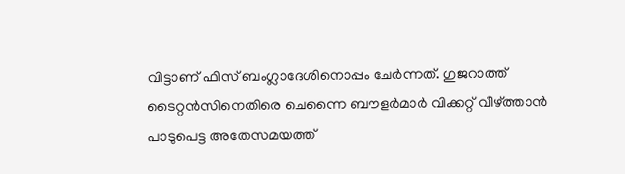വിട്ടാണ് ഫിസ് ബംഗ്ലാദേശിനൊപ്പം ചേര്‍ന്നത്. ഗുജറാത്ത് ടൈറ്റന്‍സിനെതിരെ ചെന്നൈ ബൗളര്‍മാര്‍ വിക്കറ്റ് വീഴ്ത്താന്‍ പാടുപെട്ട അതേസമയത്ത്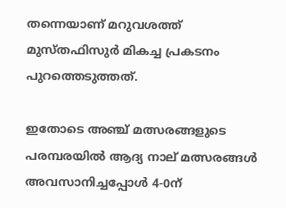തന്നെയാണ് മറുവശത്ത് മുസ്തഫിസുര്‍ മികച്ച പ്രകടനം പുറത്തെടുത്തത്.

ഇതോടെ അഞ്ച് മത്സരങ്ങളുടെ പരമ്പരയില്‍ ആദ്യ നാല് മത്സരങ്ങള്‍ അവസാനിച്ചപ്പോള്‍ 4-0ന്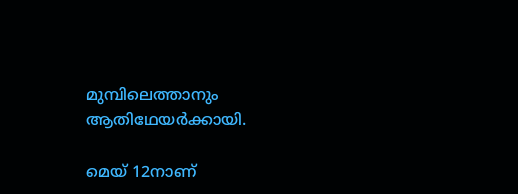മുമ്പിലെത്താനും ആതിഥേയര്‍ക്കായി.

മെയ് 12നാണ്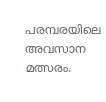പരമ്പരയിലെ അവസാന മത്സരം.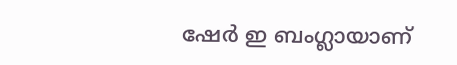ഷേര്‍ ഇ ബംഗ്ലായാണ്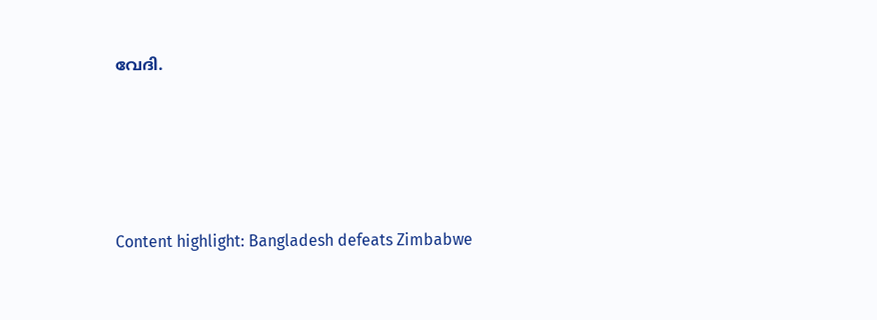വേദി.





Content highlight: Bangladesh defeats Zimbabwe